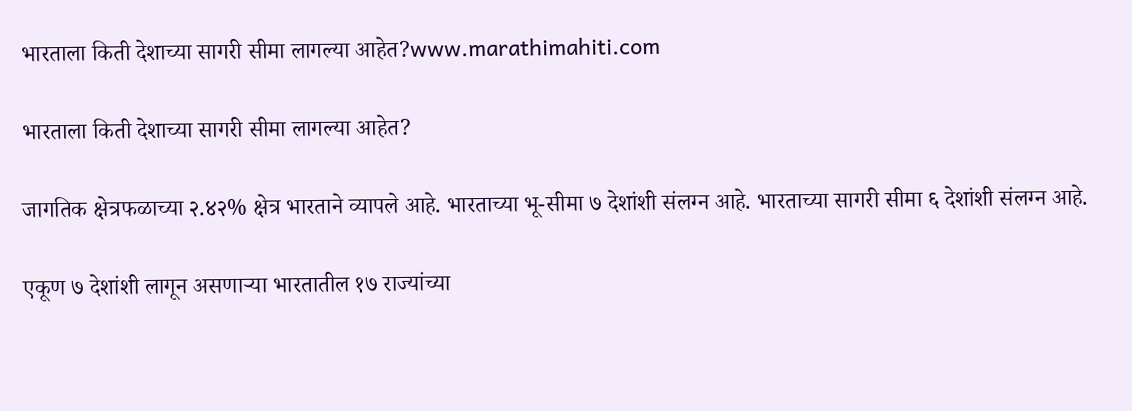भारताला किती देशाच्या सागरी सीमा लागल्या आहेत?www.marathimahiti.com

भारताला किती देशाच्या सागरी सीमा लागल्या आहेत?

जागतिक क्षेत्रफळाच्या २.४२% क्षेत्र भारताने व्यापले आहे. भारताच्या भू-सीमा ७ देशांशी संलग्न आहे. भारताच्या सागरी सीमा ६ देशांशी संलग्न आहे.

एकूण ७ देशांशी लागून असणाऱ्या भारतातील १७ राज्यांच्या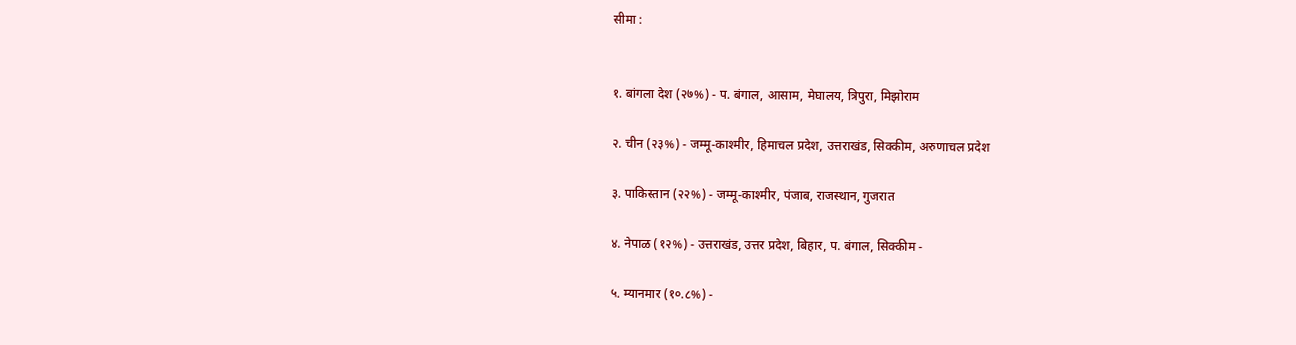सीमा :


१. बांगला देश (२७%) - प. बंगाल, आसाम, मेघालय, त्रिपुरा, मिझोराम

२. चीन (२३%) - जम्मू-काश्मीर, हिमाचल प्रदेश, उत्तराखंड, सिक्कीम, अरुणाचल प्रदेश

३. पाकिस्तान (२२%) - जम्मू-काश्मीर, पंजाब, राजस्थान, गुजरात

४. नेपाळ (१२%) - उत्तराखंड, उत्तर प्रदेश, बिहार, प. बंगाल, सिक्कीम -

५. म्यानमार (१०.८%) -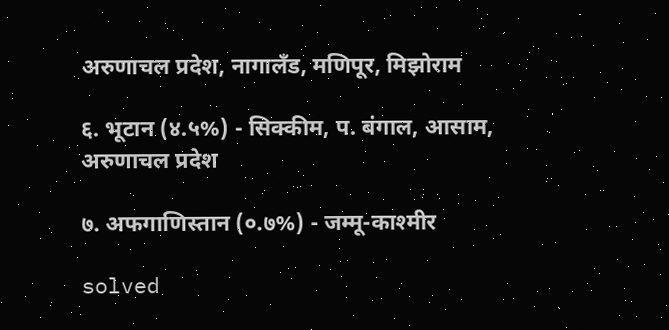अरुणाचल प्रदेश, नागालँड, मणिपूर, मिझोराम

६. भूटान (४.५%) - सिक्कीम, प. बंगाल, आसाम, अरुणाचल प्रदेश

७. अफगाणिस्तान (०.७%) - जम्मू-काश्मीर

solved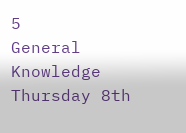5
General Knowledge Thursday 8th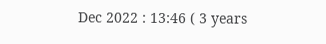Dec 2022 : 13:46 ( 3 years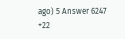ago) 5 Answer 6247 +22